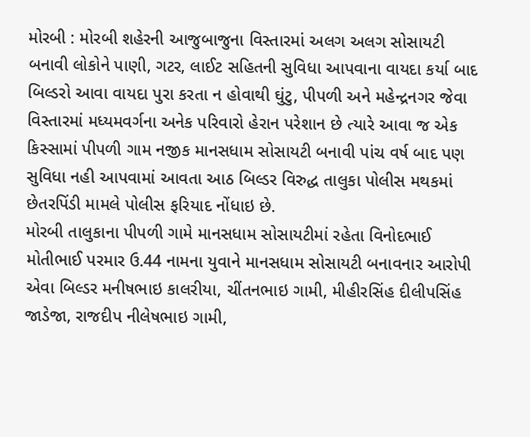મોરબી : મોરબી શહેરની આજુબાજુના વિસ્તારમાં અલગ અલગ સોસાયટી બનાવી લોકોને પાણી, ગટર, લાઈટ સહિતની સુવિધા આપવાના વાયદા કર્યા બાદ બિલ્ડરો આવા વાયદા પુરા કરતા ન હોવાથી ઘુંટુ, પીપળી અને મહેન્દ્રનગર જેવા વિસ્તારમાં મધ્યમવર્ગના અનેક પરિવારો હેરાન પરેશાન છે ત્યારે આવા જ એક કિસ્સામાં પીપળી ગામ નજીક માનસધામ સોસાયટી બનાવી પાંચ વર્ષ બાદ પણ સુવિધા નહી આપવામાં આવતા આઠ બિલ્ડર વિરુદ્ધ તાલુકા પોલીસ મથકમાં છેતરપિંડી મામલે પોલીસ ફરિયાદ નોંધાઇ છે.
મોરબી તાલુકાના પીપળી ગામે માનસધામ સોસાયટીમાં રહેતા વિનોદભાઈ મોતીભાઈ પરમાર ઉ.44 નામના યુવાને માનસધામ સોસાયટી બનાવનાર આરોપી એવા બિલ્ડર મનીષભાઇ કાલરીયા, ચીંતનભાઇ ગામી, મીહીરસિંહ દીલીપસિંહ જાડેજા, રાજદીપ નીલેષભાઇ ગામી,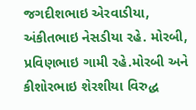જગદીશભાઇ એરવાડીયા, અંકીતભાઇ નેસડીયા રહે. મોરબી, પ્રવિણભાઇ ગામી રહે.મોરબી અને કીશોરભાઇ શેરશીયા વિરુદ્ધ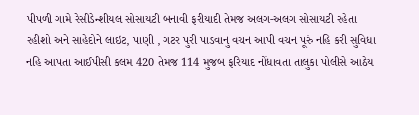પીપળી ગામે રેસીડેન્શીયલ સોસાયટી બનાવી ફરીયાદી તેમજ અલગ-અલગ સોસાયટી રહેતા રહીશો અને સાહેદોને લાઇટ, પાણી , ગટર પુરી પાડવાનુ વચન આપી વચન પૂરું નહિ કરી સુવિધા નહિ આપતા આઈપીસી કલમ 420 તેમજ 114 મુજબ ફરિયાદ નોંધાવતા તાલુકા પોલીસે આઠેય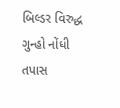બિલ્ડર વિરુદ્ધ ગુન્હો નોંધી તપાસ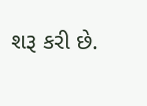શરૂ કરી છે.